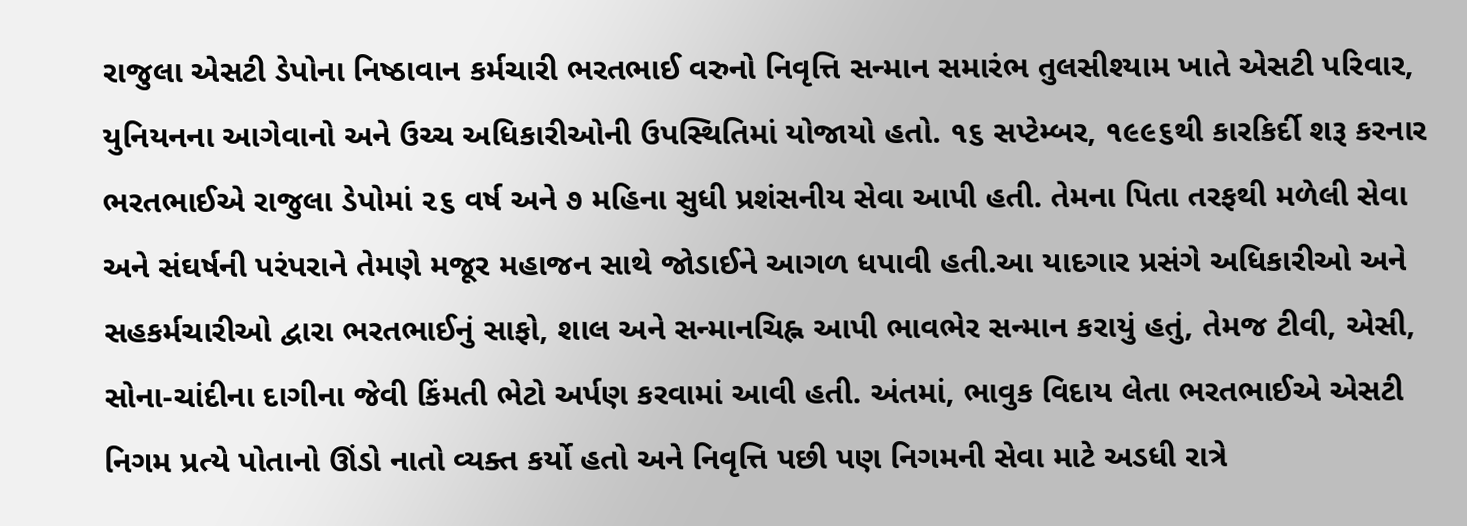રાજુલા એસટી ડેપોના નિષ્ઠાવાન કર્મચારી ભરતભાઈ વરુનો નિવૃત્તિ સન્માન સમારંભ તુલસીશ્યામ ખાતે એસટી પરિવાર, યુનિયનના આગેવાનો અને ઉચ્ચ અધિકારીઓની ઉપસ્થિતિમાં યોજાયો હતો. ૧૬ સપ્ટેમ્બર, ૧૯૯૬થી કારકિર્દી શરૂ કરનાર ભરતભાઈએ રાજુલા ડેપોમાં ૨૬ વર્ષ અને ૭ મહિના સુધી પ્રશંસનીય સેવા આપી હતી. તેમના પિતા તરફથી મળેલી સેવા અને સંઘર્ષની પરંપરાને તેમણે મજૂર મહાજન સાથે જોડાઈને આગળ ધપાવી હતી.આ યાદગાર પ્રસંગે અધિકારીઓ અને સહકર્મચારીઓ દ્વારા ભરતભાઈનું સાફો, શાલ અને સન્માનચિહ્ન આપી ભાવભેર સન્માન કરાયું હતું, તેમજ ટીવી, એસી, સોના-ચાંદીના દાગીના જેવી કિંમતી ભેટો અર્પણ કરવામાં આવી હતી. અંતમાં, ભાવુક વિદાય લેતા ભરતભાઈએ એસટી નિગમ પ્રત્યે પોતાનો ઊંડો નાતો વ્યક્ત કર્યો હતો અને નિવૃત્તિ પછી પણ નિગમની સેવા માટે અડધી રાત્રે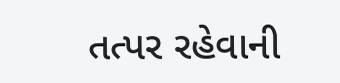તત્પર રહેવાની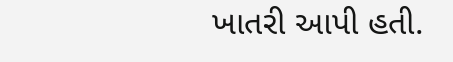ખાતરી આપી હતી.